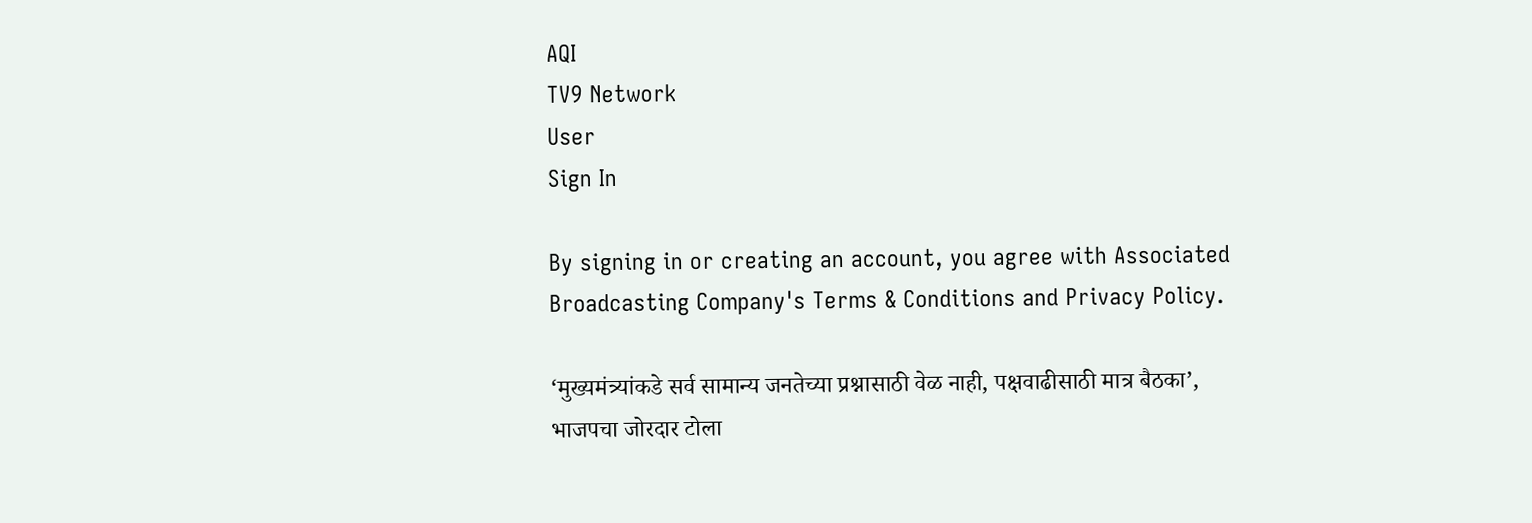AQI
TV9 Network
User
Sign In

By signing in or creating an account, you agree with Associated Broadcasting Company's Terms & Conditions and Privacy Policy.

‘मुख्यमंत्र्यांकडे सर्व सामान्य जनतेच्या प्रश्नासाठी वेळ नाही, पक्षवाढीसाठी मात्र बैठका’, भाजपचा जोरदार टोला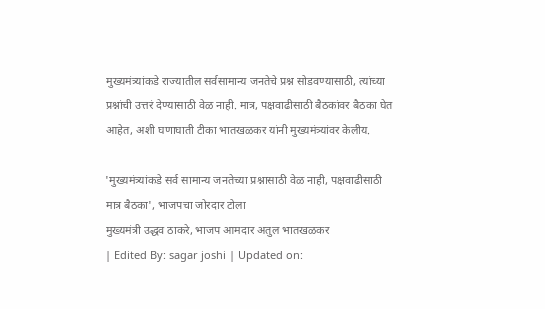मुख्यमंत्र्यांकडे राज्यातील सर्वसामान्य जनतेचे प्रश्न सोडवण्यासाठी, त्यांच्या प्रश्नांची उत्तरं देण्यासाठी वेळ नाही. मात्र, पक्षवाढीसाठी बैठकांवर बैठका घेत आहेत, अशी घणाघाती टीका भातखळकर यांनी मुख्यमंत्र्यांवर केलीय.

'मुख्यमंत्र्यांकडे सर्व सामान्य जनतेच्या प्रश्नासाठी वेळ नाही, पक्षवाढीसाठी मात्र बैठका', भाजपचा जोरदार टोला
मुख्यमंत्री उद्धव ठाकरे, भाजप आमदार अतुल भातखळकर
| Edited By: sagar joshi | Updated on: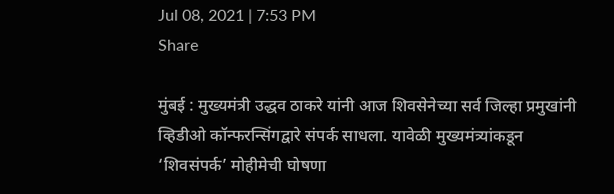Jul 08, 2021 | 7:53 PM
Share

मुंबई : मुख्यमंत्री उद्धव ठाकरे यांनी आज शिवसेनेच्या सर्व जिल्हा प्रमुखांनी व्हिडीओ कॉन्फरन्सिंगद्वारे संपर्क साधला. यावेळी मुख्यमंत्र्यांकडून ‘शिवसंपर्क’ मोहीमेची घोषणा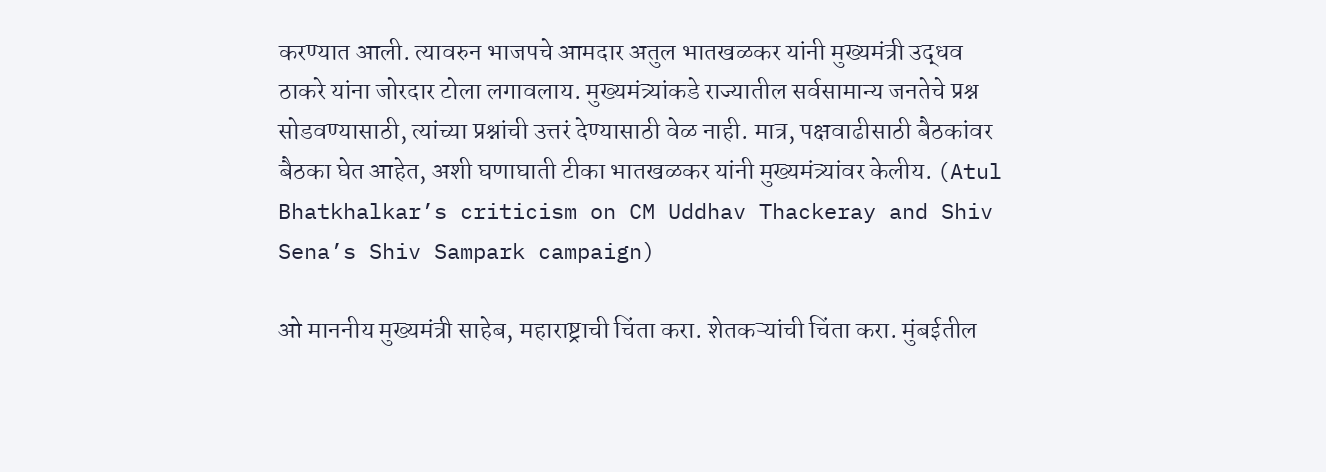करण्यात आली. त्यावरुन भाजपचे आमदार अतुल भातखळकर यांनी मुख्यमंत्री उद्धव ठाकरे यांना जोरदार टोला लगावलाय. मुख्यमंत्र्यांकडे राज्यातील सर्वसामान्य जनतेचे प्रश्न सोडवण्यासाठी, त्यांच्या प्रश्नांची उत्तरं देण्यासाठी वेळ नाही. मात्र, पक्षवाढीसाठी बैठकांवर बैठका घेत आहेत, अशी घणाघाती टीका भातखळकर यांनी मुख्यमंत्र्यांवर केलीय. (Atul Bhatkhalkar’s criticism on CM Uddhav Thackeray and Shiv Sena’s Shiv Sampark campaign)

ओ माननीय मुख्यमंत्री साहेब, महाराष्ट्राची चिंता करा. शेतकऱ्यांची चिंता करा. मुंबईतील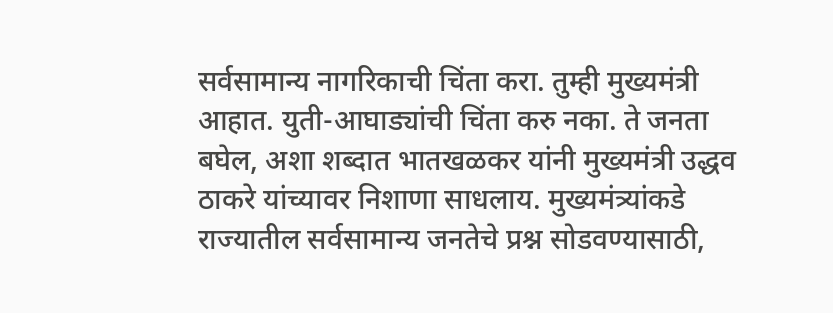सर्वसामान्य नागरिकाची चिंता करा. तुम्ही मुख्यमंत्री आहात. युती-आघाड्यांची चिंता करु नका. ते जनता बघेल, अशा शब्दात भातखळकर यांनी मुख्यमंत्री उद्धव ठाकरे यांच्यावर निशाणा साधलाय. मुख्यमंत्र्यांकडे राज्यातील सर्वसामान्य जनतेचे प्रश्न सोडवण्यासाठी,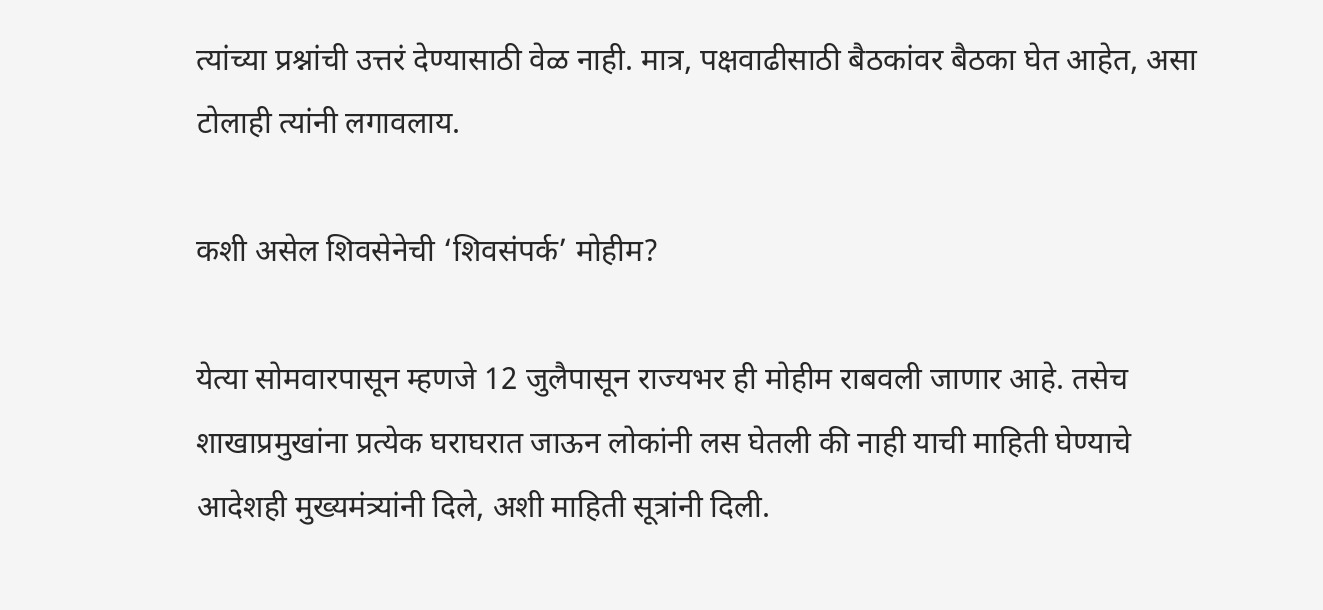त्यांच्या प्रश्नांची उत्तरं देण्यासाठी वेळ नाही. मात्र, पक्षवाढीसाठी बैठकांवर बैठका घेत आहेत, असा टोलाही त्यांनी लगावलाय.

कशी असेल शिवसेनेची ‘शिवसंपर्क’ मोहीम?

येत्या सोमवारपासून म्हणजे 12 जुलैपासून राज्यभर ही मोहीम राबवली जाणार आहे. तसेच शाखाप्रमुखांना प्रत्येक घराघरात जाऊन लोकांनी लस घेतली की नाही याची माहिती घेण्याचे आदेशही मुख्यमंत्र्यांनी दिले, अशी माहिती सूत्रांनी दिली.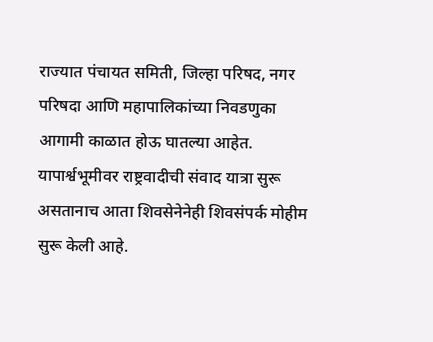राज्यात पंचायत समिती, जिल्हा परिषद, नगर परिषदा आणि महापालिकांच्या निवडणुका आगामी काळात होऊ घातल्या आहेत. यापार्श्वभूमीवर राष्ट्रवादीची संवाद यात्रा सुरू असतानाच आता शिवसेनेनेही शिवसंपर्क मोहीम सुरू केली आहे.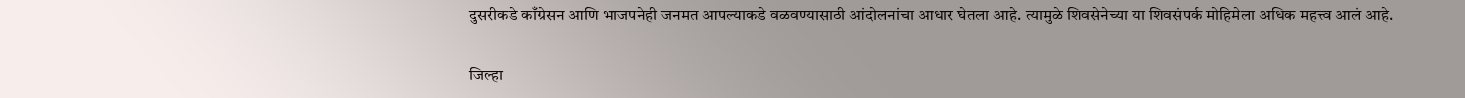दुसरीकडे काँग्रेसन आणि भाजपनेही जनमत आपल्याकडे वळवण्यासाठी आंदोलनांचा आधार घेतला आहे. त्यामुळे शिवसेनेच्या या शिवसंपर्क मोहिमेला अधिक महत्त्व आलं आहे.

जिल्हा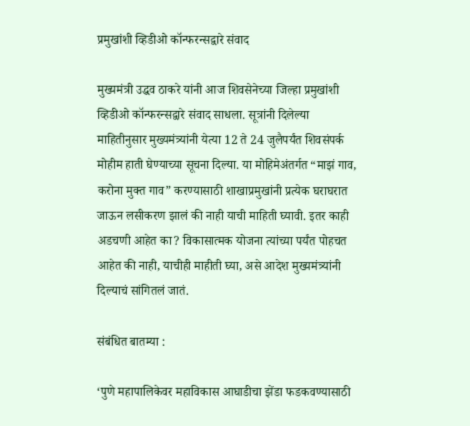प्रमुखांशी व्हिडीओ कॉन्फरन्सद्वारे संवाद

मुख्यमंत्री उद्धव ठाकरे यांनी आज शिवसेनेच्या जिल्हा प्रमुखांशी व्हिडीओ कॉन्फरन्सद्वारे संवाद साधला. सूत्रांनी दिलेल्या माहितीनुसार मुख्यमंत्र्यांनी येत्या 12 ते 24 जुलैपर्यंत शिवसंपर्क मोहीम हाती घेण्याच्या सूचना दिल्या. या मोहिमेअंतर्गत “माझं गाव, करोना मुक्त गाव” करण्यासाठी शाखाप्रमुखांनी प्रत्येक घराघरात जाऊन लसीकरण झालं की नाही याची माहिती घ्यावी. इतर काही अडचणी आहेत का? विकासात्मक योजना त्यांच्या पर्यंत पोहचत आहेत की नाही, याचीही माहीती घ्या, असे आदेश मुख्यमंत्र्यांनी दिल्याचं सांगितलं जातं.

संबंधित बातम्या :

‘पुणे महापालिकेवर महाविकास आघाडीचा झेंडा फडकवण्यासाठी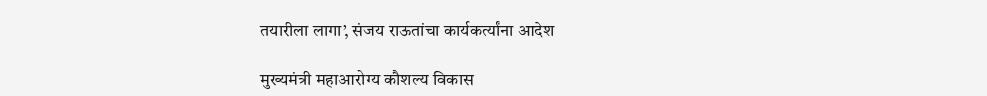तयारीला लागा’, संजय राऊतांचा कार्यकर्त्यांना आदेश

मुख्यमंत्री महाआरोग्य कौशल्य विकास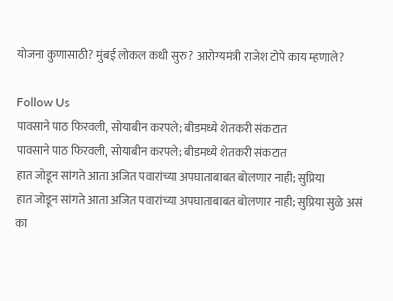योजना कुणासाठी? मुंबई लोकल कधी सुरु? आरोग्यमंत्री राजेश टोपे काय म्हणाले?

Follow Us
पावसाने पाठ फिरवली, सोयाबीन करपले; बीडमध्ये शेतकरी संकटात
पावसाने पाठ फिरवली, सोयाबीन करपले; बीडमध्ये शेतकरी संकटात
हात जोडून सांगते आता अजित पवारांच्या अपघाताबाबत बोलणार नाही; सुप्रिया
हात जोडून सांगते आता अजित पवारांच्या अपघाताबाबत बोलणार नाही; सुप्रिया सुळे असं का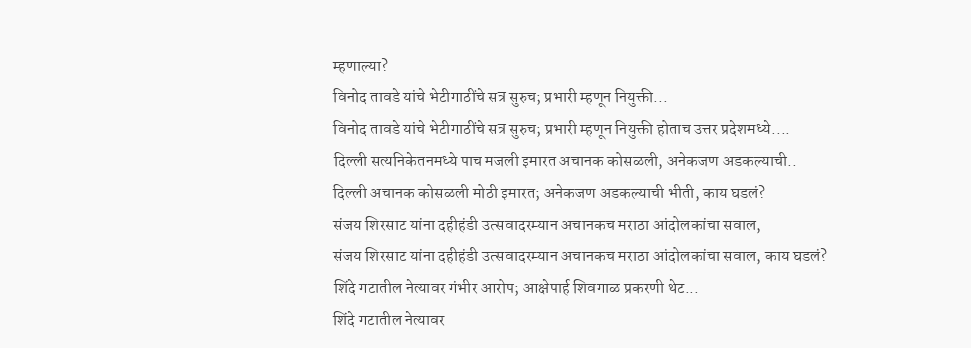म्हणाल्या?
विनोद तावडे यांचे भेटीगाठींचे सत्र सुरुच; प्रभारी म्हणून नियुक्ती...
विनोद तावडे यांचे भेटीगाठींचे सत्र सुरुच; प्रभारी म्हणून नियुक्ती होताच उत्तर प्रदेशमध्ये....
दिल्ली सत्यनिकेतनमध्ये पाच मजली इमारत अचानक कोसळली, अनेकजण अडकल्याची..
दिल्ली अचानक कोसळली मोठी इमारत; अनेकजण अडकल्याची भीती, काय घडलं?
संजय शिरसाट यांना दहीहंडी उत्सवादरम्यान अचानकच मराठा आंदोलकांचा सवाल,
संजय शिरसाट यांना दहीहंडी उत्सवादरम्यान अचानकच मराठा आंदोलकांचा सवाल, काय घडलं?
शिंदे गटातील नेत्यावर गंभीर आरोप; आक्षेपार्ह शिवगाळ प्रकरणी थेट...
शिंदे गटातील नेत्यावर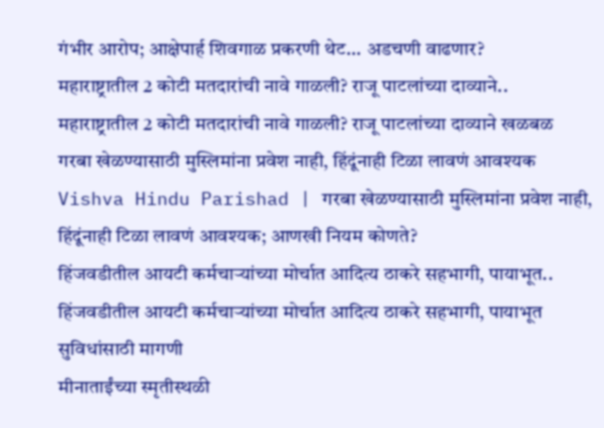गंभीर आरोप; आक्षेपार्ह शिवगाळ प्रकरणी थेट... अडचणी वाढणार?
महाराष्ट्रातील 2 कोटी मतदारांची नावे गाळली? राजू पाटलांच्या दाव्याने..
महाराष्ट्रातील 2 कोटी मतदारांची नावे गाळली? राजू पाटलांच्या दाव्याने खळबळ
गरबा खेळण्यासाठी मुस्लिमांना प्रवेश नाही, हिंदूंनाही टिळा लावणं आवश्यक
Vishva Hindu Parishad | गरबा खेळण्यासाठी मुस्लिमांना प्रवेश नाही, हिंदूंनाही टिळा लावणं आवश्यक; आणखी नियम कोणते?
हिंजवडीतील आयटी कर्मचाऱ्यांच्या मोर्चात आदित्य ठाकरे सहभागी, पायाभूत..
हिंजवडीतील आयटी कर्मचाऱ्यांच्या मोर्चात आदित्य ठाकरे सहभागी, पायाभूत सुविधांसाठी मागणी
मीनाताईंच्या स्मृतीस्थळी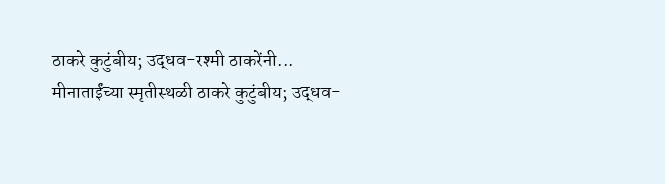ठाकरे कुटुंबीय; उद्धव-रश्मी ठाकरेंनी...
मीनाताईंच्या स्मृतीस्थळी ठाकरे कुटुंबीय; उद्धव-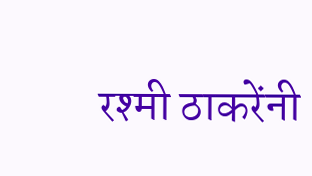रश्मी ठाकरेंनी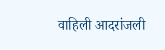वाहिली आदरांजली